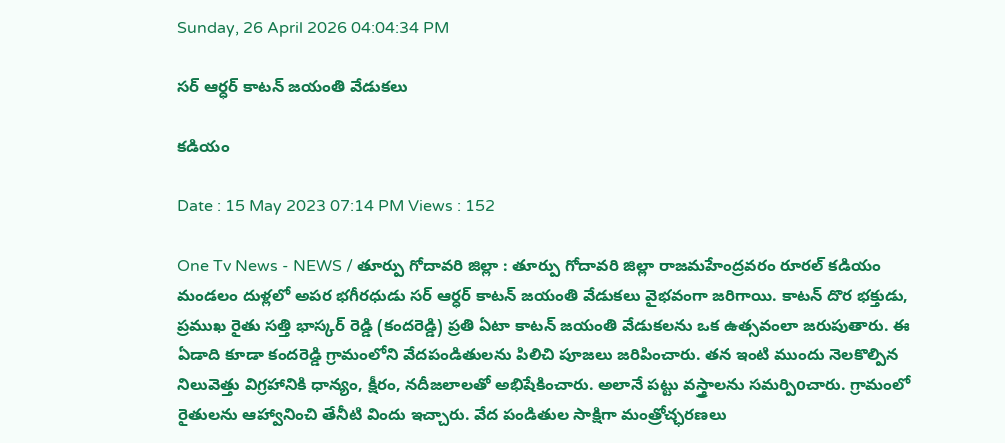Sunday, 26 April 2026 04:04:34 PM

సర్ ఆర్ధర్ కాటన్ జయంతి వేడుకలు

కడియం

Date : 15 May 2023 07:14 PM Views : 152

One Tv News - NEWS / తూర్పు గోదావరి జిల్లా : తూర్పు గోదావరి జిల్లా రాజమహేంద్రవరం రూరల్ కడియం మండలం దుళ్లలో అపర భగీరధుడు సర్ ఆర్ధర్ కాటన్ జయంతి వేడుకలు వైభవంగా జరిగాయి. కాటన్ దొర భక్తుడు, ప్రముఖ రైతు సత్తి భాస్కర్ రెడ్డి (కందరెడ్డి) ప్రతి ఏటా కాటన్ జయంతి వేడుకలను ఒక ఉత్సవంలా జరుపుతారు. ఈ ఏడాది కూడా కందరెడ్డి గ్రామంలోని వేదపండితులను పిలిచి పూజలు జరిపించారు. తన ఇంటి ముందు నెలకొల్పిన నిలువెత్తు విగ్రహానికి ధాన్యం, క్షీరం, నదీజలాలతో అభిషేకించారు. అలానే పట్టు వస్త్రాలను సమర్పిoచారు. గ్రామంలో రైతులను ఆహ్వానించి తేనీటి విందు ఇచ్చారు. వేద పండితుల సాక్షిగా మంత్రోచ్ఛరణలు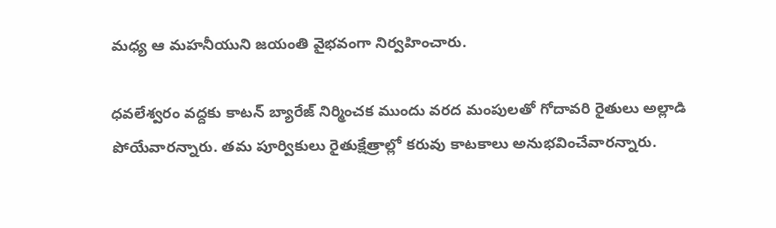మధ్య ఆ మహనీయుని జయంతి వైభవంగా నిర్వహించారు.

ధవలేశ్వరం వద్దకు కాటన్ బ్యారేజ్ నిర్మించక ముందు వరద మంపులతో గోదావరి రైతులు అల్లాడి పోయేవారన్నారు. తమ పూర్వికులు రైతుక్షేత్రాల్లో కరువు కాటకాలు అనుభవించేవారన్నారు.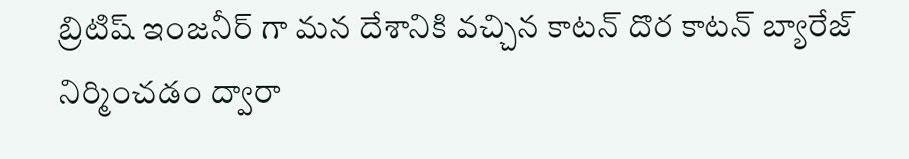బ్రిటిష్ ఇంజనీర్ గా మన దేశానికి వచ్చిన కాటన్ దొర కాటన్ బ్యారేజ్ నిర్మించడం ద్వారా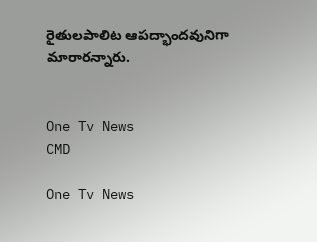రైతులపాలిట ఆపద్భాందవునిగా మారారన్నారు.


One Tv News
CMD

One Tv News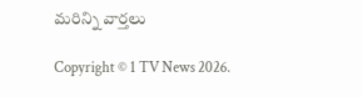మరిన్ని వార్తలు

Copyright © 1 TV News 2026.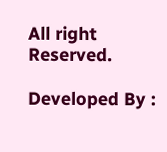All right Reserved.

Developed By :